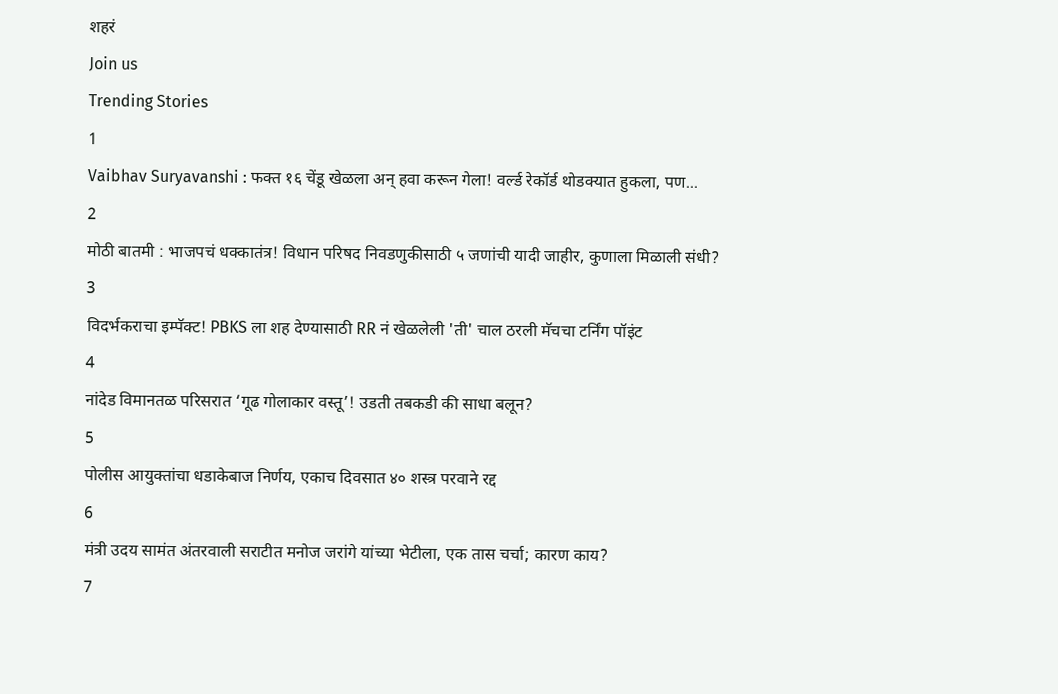शहरं
Join us
Trending Stories
1
Vaibhav Suryavanshi : फक्त १६ चेंडू खेळला अन् हवा करून गेला! वर्ल्ड रेकॉर्ड थोडक्यात हुकला, पण...
2
मोठी बातमी : भाजपचं धक्कातंत्र! विधान परिषद निवडणुकीसाठी ५ जणांची यादी जाहीर, कुणाला मिळाली संधी?
3
विदर्भकराचा इम्पॅक्ट! PBKS ला शह देण्यासाठी RR नं खेळलेली 'ती' चाल ठरली मॅचचा टर्निंग पॉइंट
4
नांदेड विमानतळ परिसरात ‘गूढ गोलाकार वस्तू’! उडती तबकडी की साधा बलून?
5
पोलीस आयुक्तांचा धडाकेबाज निर्णय, एकाच दिवसात ४० शस्त्र परवाने रद्द
6
मंत्री उदय सामंत अंतरवाली सराटीत मनोज जरांगे यांच्या भेटीला, एक तास चर्चा; कारण काय?
7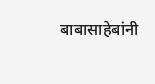बाबासाहेबांनी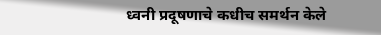ध्वनी प्रदूषणाचे कधीच समर्थन केले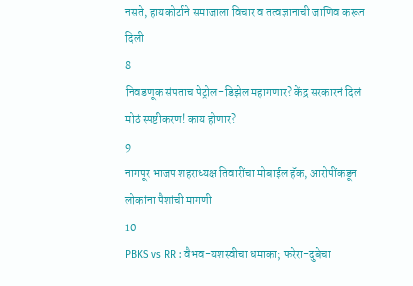नसते, हायकोर्टाने समाजाला विचार व तत्वज्ञानाची जाणिव करून दिली
8
निवडणूक संपताच पेट्रोल-डिझेल महागणार? केंद्र सरकारनं दिलं मोठं स्पष्टीकरण! काय होणार?
9
नागपूर भाजप शहराध्यक्ष तिवारींचा मोबाईल हॅक, आरोपींकडून लोकांना पैशांची मागणी
10
PBKS vs RR : वैभव-यशस्वीचा धमाका; फरेरा-दुबेचा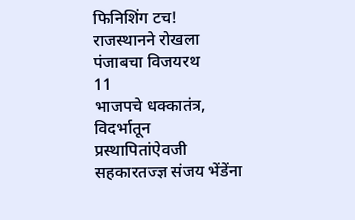फिनिशिंग टच! राजस्थानने रोखला पंजाबचा विजयरथ
11
भाजपचे धक्कातंत्र, विदर्भातून प्रस्थापितांऐवजी सहकारतज्ज्ञ संजय भेंडेंना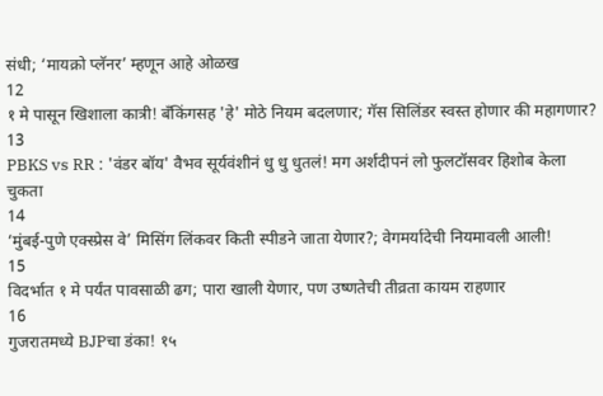संधी; ‘मायक्रो प्लॅनर’ म्हणून आहे ओळख
12
१ मे पासून खिशाला कात्री! बँकिंगसह 'हे' मोठे नियम बदलणार; गॅस सिलिंडर स्वस्त होणार की महागणार?
13
PBKS vs RR : 'वंडर बॉय' वैभव सूर्यवंशीनं धु धु धुतलं! मग अर्शदीपनं लो फुलटॉसवर हिशोब केला चुकता
14
‘मुंबई-पुणे एक्स्प्रेस वे’ मिसिंग लिंकवर किती स्पीडने जाता येणार?; वेगमर्यादेची नियमावली आली!
15
विदर्भात १ मे पर्यंत पावसाळी ढग; पारा खाली येणार, पण उष्णतेची तीव्रता कायम राहणार
16
गुजरातमध्ये BJPचा डंका! १५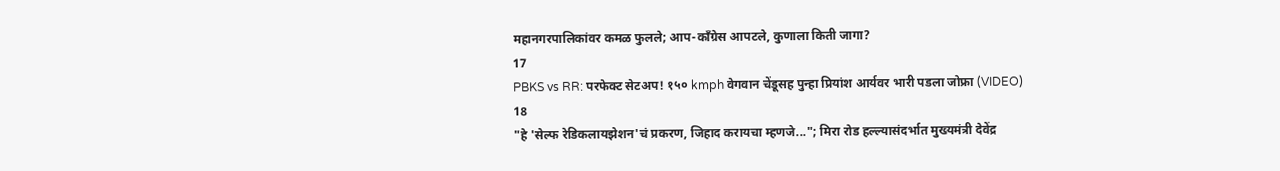महानगरपालिकांवर कमळ फुलले; आप-काँग्रेस आपटले, कुणाला किती जागा?
17
PBKS vs RR: परफेक्ट सेटअप! १५० kmph वेगवान चेंडूसह पुन्हा प्रियांश आर्यवर भारी पडला जोफ्रा (VIDEO)
18
"हे 'सेल्फ रेडिकलायझेशन'चं प्रकरण, जिहाद करायचा म्हणजे..."; मिरा रोड हल्ल्यासंदर्भात मुख्यमंत्री देवेंद्र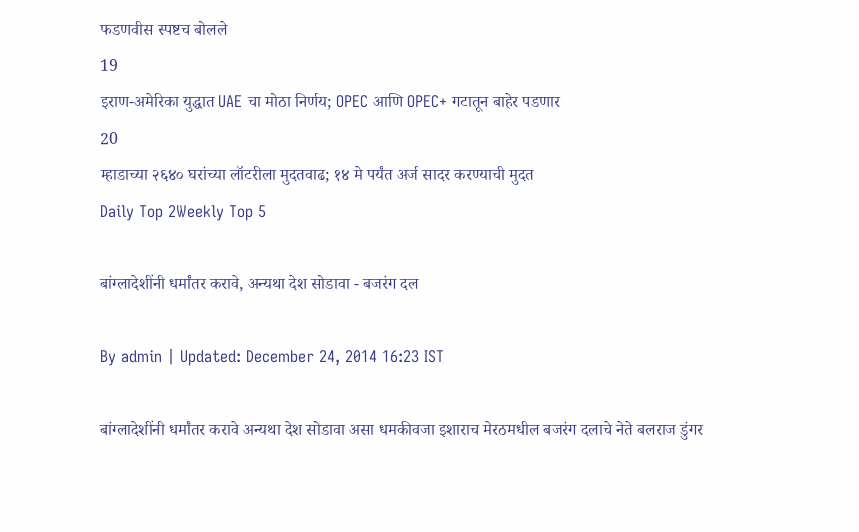फडणवीस स्पष्टच बोलले
19
इराण-अमेरिका युद्धात UAE चा मोठा निर्णय; OPEC आणि OPEC+ गटातून बाहेर पडणार
20
म्हाडाच्या २६४० घरांच्या लॉटरीला मुदतवाढ; १४ मे पर्यंत अर्ज सादर करण्याची मुदत
Daily Top 2Weekly Top 5

बांग्लादेशींनी धर्मांतर करावे, अन्यथा देश सोडावा - बजरंग दल

By admin | Updated: December 24, 2014 16:23 IST

बांग्लादेशींनी धर्मांतर करावे अन्यथा देश सोडावा असा धमकीवजा इशाराच मेरठमधील बजरंग दलाचे नेते बलराज डुंगर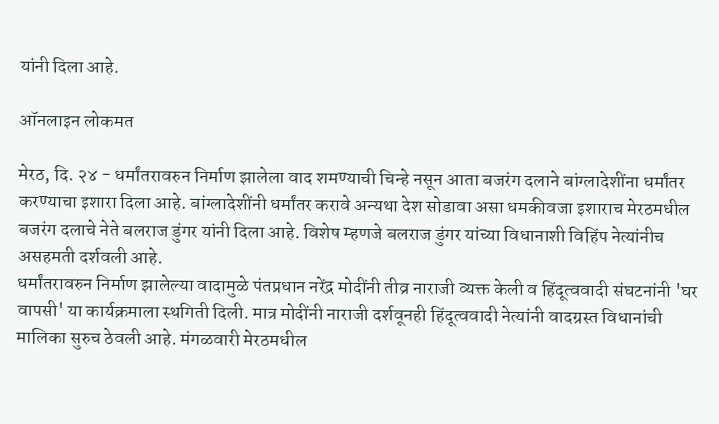यांनी दिला आहे.

ऑनलाइन लोकमत

मेरठ, दि. २४ - धर्मांतरावरुन निर्माण झालेला वाद शमण्याची चिन्हे नसून आता बजरंग दलाने बांग्लादेशींना धर्मांतर करण्याचा इशारा दिला आहे. बांग्लादेशींनी धर्मांतर करावे अन्यथा देश सोडावा असा धमकीवजा इशाराच मेरठमधील बजरंग दलाचे नेते बलराज डुंगर यांनी दिला आहे. विशेष म्हणजे बलराज डुंगर यांच्या विधानाशी विहिंप नेत्यांनीच असहमती दर्शवली आहे.
धर्मांतरावरुन निर्माण झालेल्या वादामुळे पंतप्रधान नरेंद्र मोदींनी तीव्र नाराजी व्यक्त केली व हिंदूत्ववादी संघटनांनी 'घर वापसी' या कार्यक्रमाला स्थगिती दिली. मात्र मोदींनी नाराजी दर्शवूनही हिंदूत्ववादी नेत्यांनी वादग्रस्त विधानांची मालिका सुरुच ठेवली आहे. मंगळवारी मेरठमधील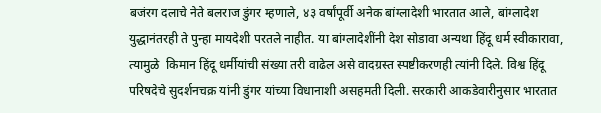बजंरग दलाचे नेते बलराज डुंगर म्हणाले, ४३ वर्षांपूर्वी अनेक बांग्लादेशी भारतात आले, बांग्लादेश युद्धानंतरही ते पुन्हा मायदेशी परतले नाहीत. या बांग्लादेशींनी देश सोडावा अन्यथा हिंदू धर्म स्वीकारावा, त्यामुळे  किमान हिंदू धर्मीयांची संख्या तरी वाढेल असे वादग्रस्त स्पष्टीकरणही त्यांनी दिले. विश्व हिंदू परिषदेचे सुदर्शनचक्र यांनी डुंगर यांच्या विधानाशी असहमती दिली. सरकारी आकडेवारीनुसार भारतात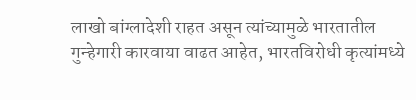लाखो बांग्लादेशी राहत असून त्यांच्यामुळे भारतातील गुन्हेगारी कारवाया वाढत आहेत, भारतविरोधी कृत्यांमध्ये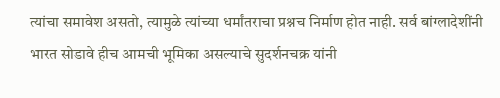त्यांचा समावेश असतो, त्यामुळे त्यांच्या धर्मांतराचा प्रश्नच निर्माण होत नाही. सर्व बांग्लादेशींनी भारत सोडावे हीच आमची भूमिका असल्याचे सुदर्शनचक्र यांनी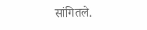सांगितले.